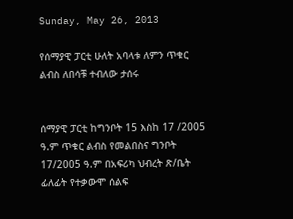Sunday, May 26, 2013

የሰማያዊ ፓርቲ ሁለት አባላቱ ለምን ጥቁር ልብስ ለበሳቹ ተብለው ታሰሩ


ሰማያዊ ፓርቲ ከግንቦት 15 እስከ 17 /2005 ዓ.ም ጥቁር ልብስ የመልበስና ግንቦት 17/2005 ዓ.ም በአፍሪካ ህብረት ጽ/ቤት ፊለፊት የተቃውሞ ሰልፍ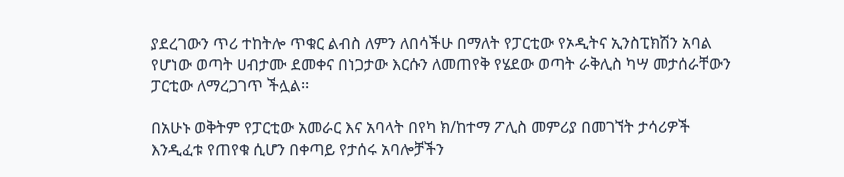ያደረገውን ጥሪ ተከትሎ ጥቁር ልብስ ለምን ለበሳችሁ በማለት የፓርቲው የኦዲትና ኢንስፒክሽን አባል የሆነው ወጣት ሀብታሙ ደመቀና በነጋታው እርሱን ለመጠየቅ የሄደው ወጣት ራቅሊስ ካሣ መታሰራቸውን ፓርቲው ለማረጋገጥ ችሏል፡፡

በአሁኑ ወቅትም የፓርቲው አመራር እና አባላት በየካ ክ/ከተማ ፖሊስ መምሪያ በመገኘት ታሳሪዎች እንዲፈቱ የጠየቁ ሲሆን በቀጣይ የታሰሩ አባሎቻችን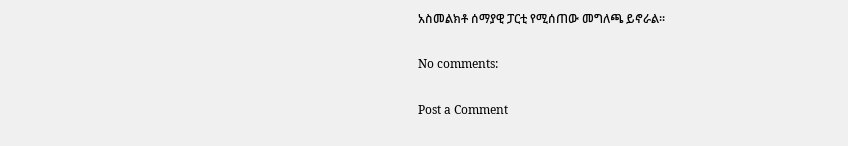አስመልክቶ ሰማያዊ ፓርቲ የሚሰጠው መግለጫ ይኖራል፡፡

No comments:

Post a Comment